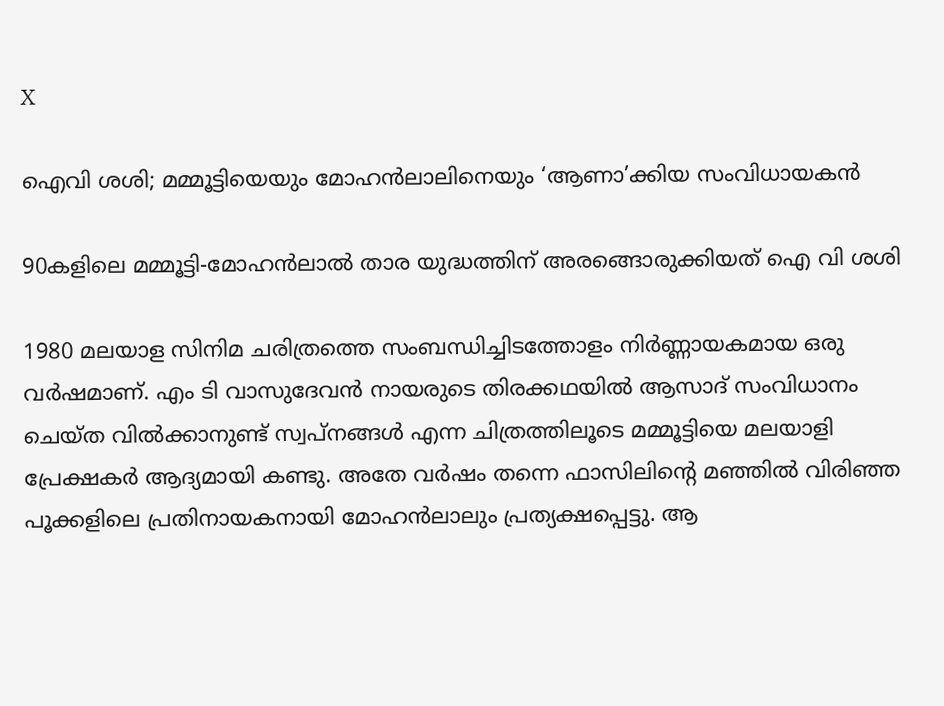X

ഐവി ശശി; മമ്മൂട്ടിയെയും മോഹന്‍ലാലിനെയും ‘ആണാ’ക്കിയ സംവിധായകന്‍

90കളിലെ മമ്മൂട്ടി-മോഹന്‍ലാല്‍ താര യുദ്ധത്തിന് അരങ്ങൊരുക്കിയത് ഐ വി ശശി

1980 മലയാള സിനിമ ചരിത്രത്തെ സംബന്ധിച്ചിടത്തോളം നിര്‍ണ്ണായകമായ ഒരു വര്‍ഷമാണ്. എം ടി വാസുദേവന്‍ നായരുടെ തിരക്കഥയില്‍ ആസാദ് സംവിധാനം ചെയ്ത വില്‍ക്കാനുണ്ട് സ്വപ്നങ്ങള്‍ എന്ന ചിത്രത്തിലൂടെ മമ്മൂട്ടിയെ മലയാളി പ്രേക്ഷകര്‍ ആദ്യമായി കണ്ടു. അതേ വര്‍ഷം തന്നെ ഫാസിലിന്റെ മഞ്ഞില്‍ വിരിഞ്ഞ പൂക്കളിലെ പ്രതിനായകനായി മോഹന്‍ലാലും പ്രത്യക്ഷപ്പെട്ടു. ആ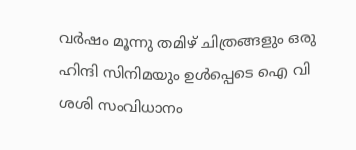വര്‍ഷം മൂന്നു തമിഴ് ചിത്രങ്ങളും ഒരു ഹിന്ദി സിനിമയും ഉള്‍പ്പെടെ ഐ വി ശശി സംവിധാനം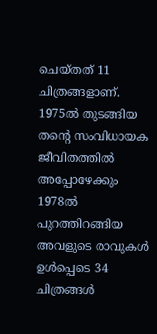ചെയ്തത് 11 ചിത്രങ്ങളാണ്. 1975ല്‍ തുടങ്ങിയ തന്റെ സംവിധായക ജീവിതത്തില്‍ അപ്പോഴേക്കും 1978ല്‍ പുറത്തിറങ്ങിയ അവളുടെ രാവുകള്‍ ഉള്‍പ്പെടെ 34 ചിത്രങ്ങള്‍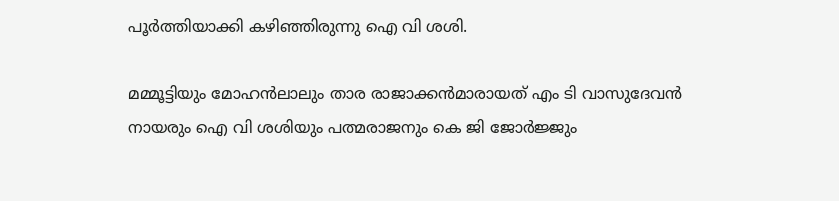പൂര്‍ത്തിയാക്കി കഴിഞ്ഞിരുന്നു ഐ വി ശശി.

മമ്മൂട്ടിയും മോഹന്‍ലാലും താര രാജാക്കന്‍മാരായത് എം ടി വാസുദേവന്‍ നായരും ഐ വി ശശിയും പത്മരാജനും കെ ജി ജോര്‍ജ്ജും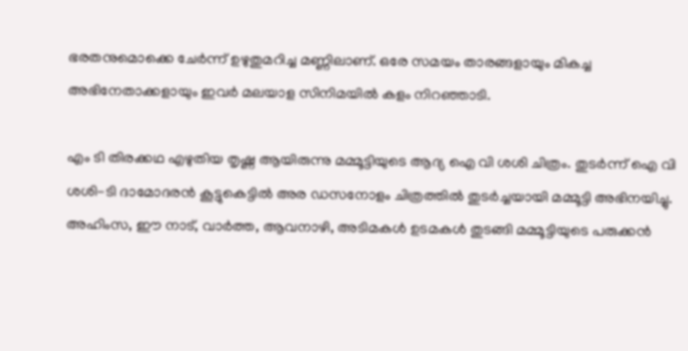ഭരതനുമൊക്കെ ചേര്‍ന്ന് ഉഴുതുമറിച്ച മണ്ണിലാണ്. ഒരേ സമയം താരങ്ങളായും മികച്ച അഭിനേതാക്കളായും ഇവര്‍ മലയാള സിനിമയില്‍ കളം നിറഞ്ഞാടി.

എം ടി തിരക്കഥ എഴുതിയ തൃഷ്ണ ആയിരുന്നു മമ്മൂട്ടിയുടെ ആദ്യ ഐ വി ശശി ചിത്രം. തുടര്‍ന്ന് ഐ വി ശശി-ടി ദാമോദരന്‍ കൂട്ടുകെട്ടില്‍ അര ഡസനോളം ചിത്രത്തില്‍ തുടര്‍ച്ചയായി മമ്മൂട്ടി അഭിനയിച്ചു. അഹിംസ, ഈ നാട്, വാര്‍ത്ത, ആവനാഴി, അടിമകള്‍ ഉടമകള്‍ തുടങ്ങി മമ്മൂട്ടിയുടെ പരുക്കന്‍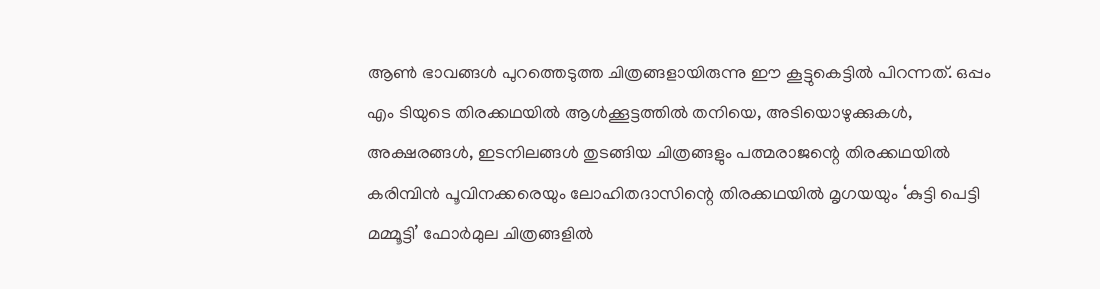ആണ്‍ ഭാവങ്ങള്‍ പുറത്തെടുത്ത ചിത്രങ്ങളായിരുന്നു ഈ കൂട്ടുകെട്ടില്‍ പിറന്നത്. ഒപ്പം എം ടിയുടെ തിരക്കഥയില്‍ ആള്‍ക്കൂട്ടത്തില്‍ തനിയെ, അടിയൊഴുക്കുകള്‍, അക്ഷരങ്ങള്‍, ഇടനിലങ്ങള്‍ തുടങ്ങിയ ചിത്രങ്ങളും പത്മരാജന്റെ തിരക്കഥയില്‍ കരിമ്പിന്‍ പൂവിനക്കരെയും ലോഹിതദാസിന്റെ തിരക്കഥയില്‍ മൃഗയയും ‘കുട്ടി പെട്ടി മമ്മൂട്ടി’ ഫോര്‍മുല ചിത്രങ്ങളില്‍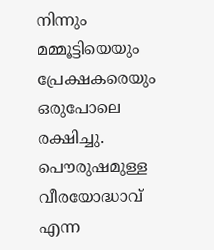നിന്നും മമ്മൂട്ടിയെയും പ്രേക്ഷകരെയും ഒരുപോലെ രക്ഷിച്ചു. പൌരുഷമുള്ള വീരയോദ്ധാവ് എന്ന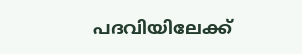പദവിയിലേക്ക്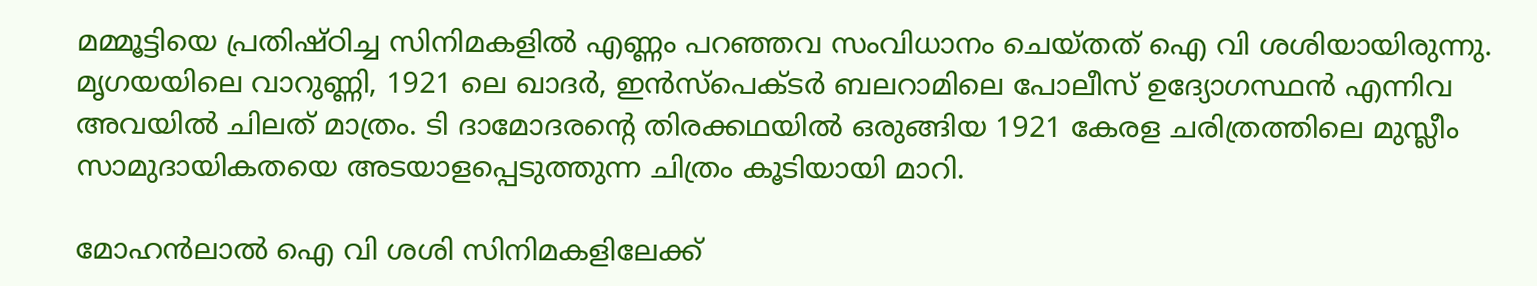മമ്മൂട്ടിയെ പ്രതിഷ്ഠിച്ച സിനിമകളില്‍ എണ്ണം പറഞ്ഞവ സംവിധാനം ചെയ്തത് ഐ വി ശശിയായിരുന്നു. മൃഗയയിലെ വാറുണ്ണി, 1921 ലെ ഖാദര്‍, ഇന്‍സ്പെക്ടര്‍ ബലറാമിലെ പോലീസ് ഉദ്യോഗസ്ഥന്‍ എന്നിവ അവയില്‍ ചിലത് മാത്രം. ടി ദാമോദരന്റെ തിരക്കഥയില്‍ ഒരുങ്ങിയ 1921 കേരള ചരിത്രത്തിലെ മുസ്ലീം സാമുദായികതയെ അടയാളപ്പെടുത്തുന്ന ചിത്രം കൂടിയായി മാറി.

മോഹന്‍ലാല്‍ ഐ വി ശശി സിനിമകളിലേക്ക്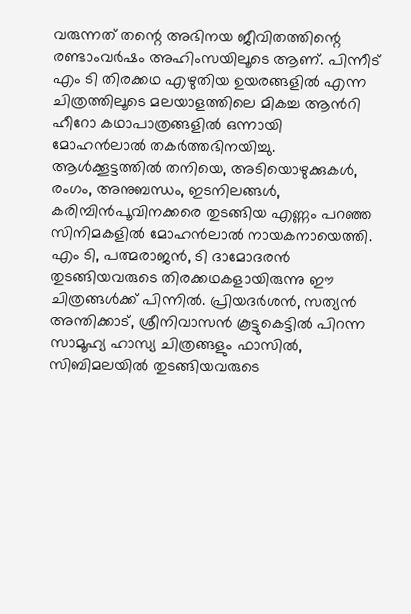വരുന്നത് തന്റെ അഭിനയ ജീവിതത്തിന്റെ രണ്ടാംവര്‍ഷം അഹിംസയിലൂടെ ആണ്. പിന്നീട് എം ടി തിരക്കഥ എഴുതിയ ഉയരങ്ങളില്‍ എന്ന ചിത്രത്തിലൂടെ മലയാളത്തിലെ മികച്ച ആന്‍റി ഹീറോ കഥാപാത്രങ്ങളില്‍ ഒന്നായി മോഹന്‍ലാല്‍ തകര്‍ത്തഭിനയിച്ചു. ആള്‍ക്കൂട്ടത്തില്‍ തനിയെ, അടിയൊഴുക്കുകള്‍, രംഗം, അനുബന്ധം, ഇടനിലങ്ങള്‍, കരിമ്പിന്‍പൂവിനക്കരെ തുടങ്ങിയ എണ്ണം പറഞ്ഞ സിനിമകളില്‍ മോഹന്‍ലാല്‍ നായകനായെത്തി. എം ടി, പത്മരാജന്‍, ടി ദാമോദരന്‍ തുടങ്ങിയവരുടെ തിരക്കഥകളായിരുന്നു ഈ ചിത്രങ്ങള്‍ക്ക് പിന്നില്‍. പ്രിയദര്‍ശന്‍, സത്യന്‍ അന്തിക്കാട്, ശ്രീനിവാസന്‍ കൂട്ടുകെട്ടില്‍ പിറന്ന സാമൂഹ്യ ഹാസ്യ ചിത്രങ്ങളും ഫാസില്‍, സിബിമലയില്‍ തുടങ്ങിയവരുടെ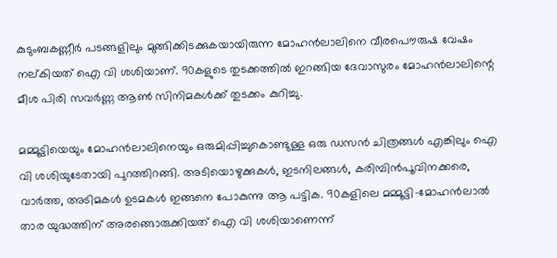കുടുംബകണ്ണീര്‍ പടങ്ങളിലും മുങ്ങിക്കിടക്കുകയായിരുന്ന മോഹന്‍ലാലിനെ വീരപൌരുഷ വേഷം നല്കിയത് ഐ വി ശശിയാണ്. 90കളുടെ തുടക്കത്തില്‍ ഇറങ്ങിയ ദേവാസുരം മോഹന്‍ലാലിന്റെ മീശ പിരി സവര്‍ണ്ണ ആണ്‍ സിനിമകള്‍ക്ക് തുടക്കം കുറിച്ചു.

മമ്മൂട്ടിയെയും മോഹന്‍ലാലിനെയും ഒരുമിപ്പിച്ചുകൊണ്ടുള്ള ഒരു ഡസന്‍ ചിത്രങ്ങള്‍ എങ്കിലും ഐ വി ശശിയുടേതായി പുറത്തിറങ്ങി. അടിയൊഴുക്കുകള്‍, ഇടനിലങ്ങള്‍, കരിമ്പിന്‍പൂവിനക്കരെ, വാര്‍ത്ത, അടിമകള്‍ ഉടമകള്‍ ഇങ്ങനെ പോകുന്നു ആ പട്ടിക. 90കളിലെ മമ്മൂട്ടി-മോഹന്‍ലാല്‍ താര യുദ്ധത്തിന് അരങ്ങൊരുക്കിയത് ഐ വി ശശിയാണെന്ന്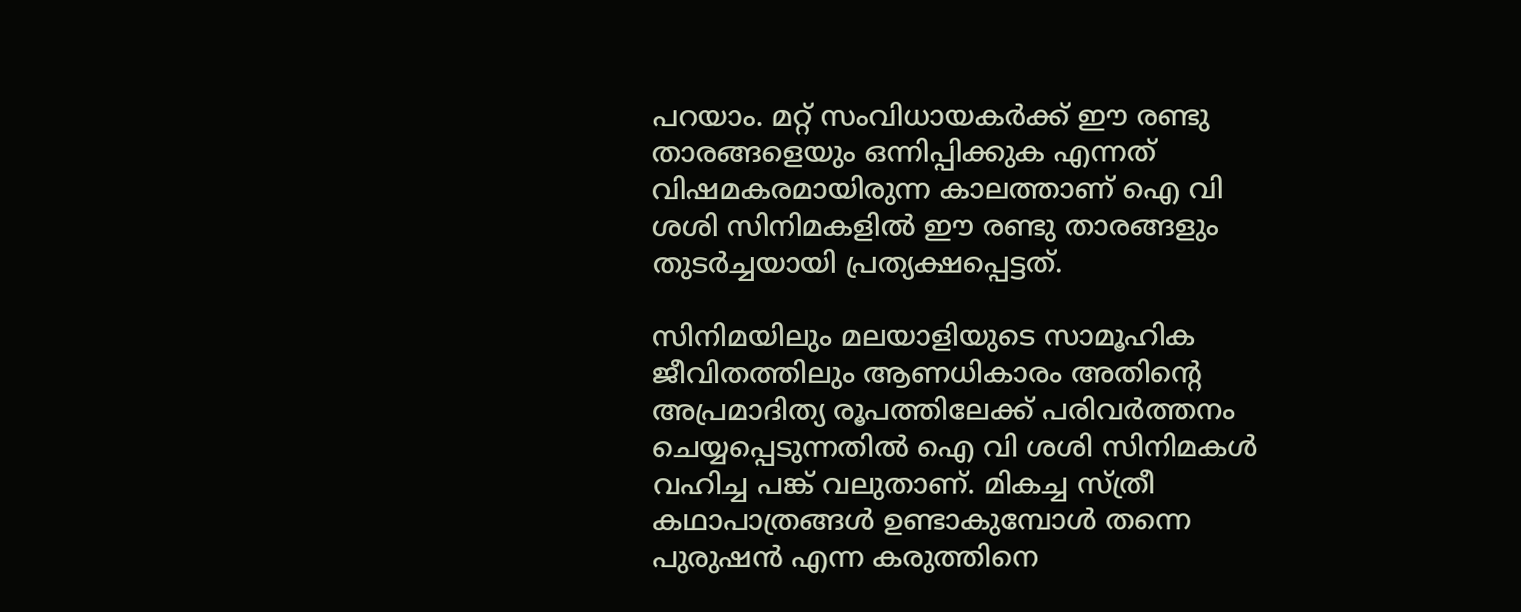പറയാം. മറ്റ് സംവിധായകര്‍ക്ക് ഈ രണ്ടു താരങ്ങളെയും ഒന്നിപ്പിക്കുക എന്നത് വിഷമകരമായിരുന്ന കാലത്താണ് ഐ വി ശശി സിനിമകളില്‍ ഈ രണ്ടു താരങ്ങളും തുടര്‍ച്ചയായി പ്രത്യക്ഷപ്പെട്ടത്.

സിനിമയിലും മലയാളിയുടെ സാമൂഹിക ജീവിതത്തിലും ആണധികാരം അതിന്റെ അപ്രമാദിത്യ രൂപത്തിലേക്ക് പരിവര്‍ത്തനം ചെയ്യപ്പെടുന്നതില്‍ ഐ വി ശശി സിനിമകള്‍ വഹിച്ച പങ്ക് വലുതാണ്. മികച്ച സ്ത്രീ കഥാപാത്രങ്ങള്‍ ഉണ്ടാകുമ്പോള്‍ തന്നെ പുരുഷന്‍ എന്ന കരുത്തിനെ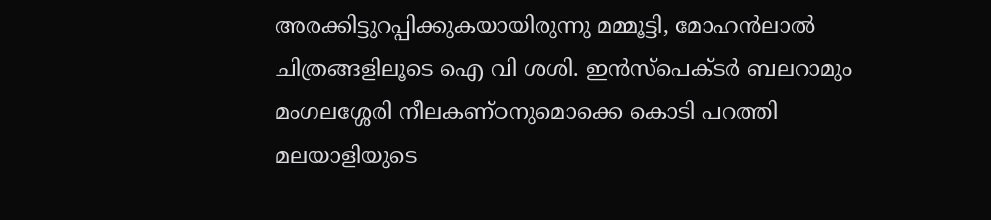അരക്കിട്ടുറപ്പിക്കുകയായിരുന്നു മമ്മൂട്ടി, മോഹന്‍ലാല്‍ ചിത്രങ്ങളിലൂടെ ഐ വി ശശി. ഇന്‍സ്പെക്ടര്‍ ബലറാമും മംഗലശ്ശേരി നീലകണ്ഠനുമൊക്കെ കൊടി പറത്തി മലയാളിയുടെ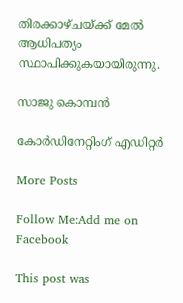തിരക്കാഴ്ചയ്ക്ക് മേല്‍ ആധിപത്യം സ്ഥാപിക്കുകയായിരുന്നു.

സാജു കൊമ്പന്‍

കോര്‍ഡിനേറ്റിംഗ് എഡിറ്റര്‍

More Posts

Follow Me:Add me on Facebook

This post was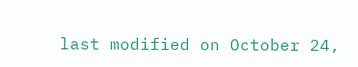last modified on October 24,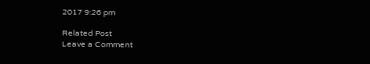2017 9:26 pm

Related Post
Leave a Comment